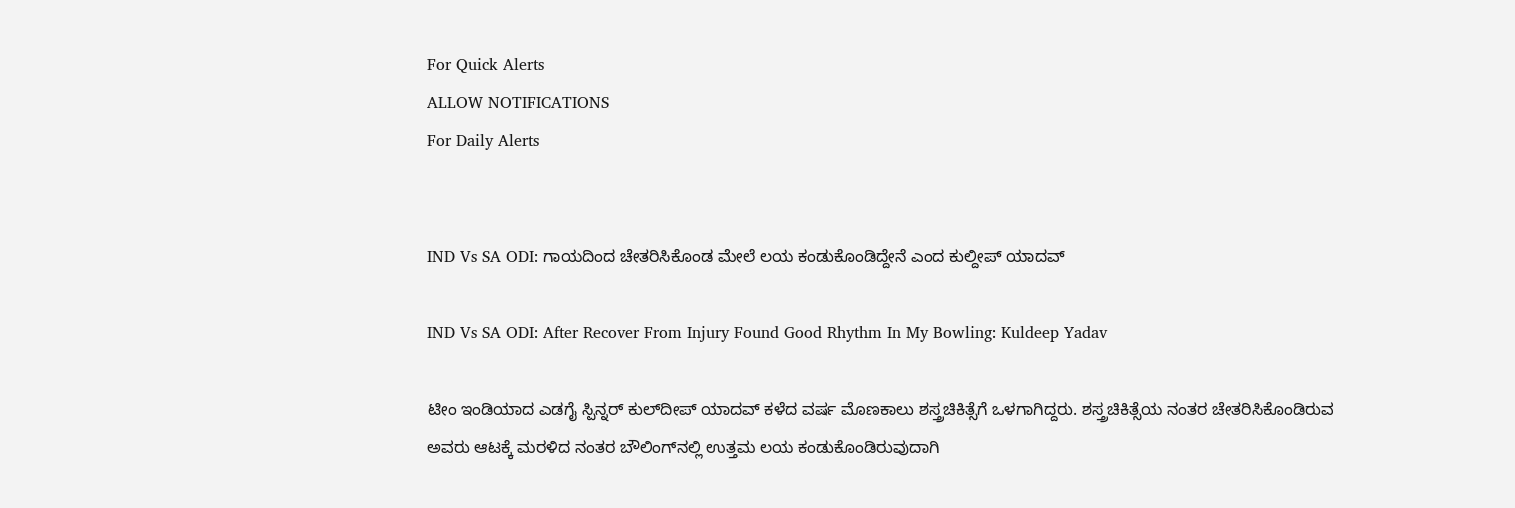For Quick Alerts
ALLOW NOTIFICATIONS
For Daily Alerts


IND Vs SA ODI: ಗಾಯದಿಂದ ಚೇತರಿಸಿಕೊಂಡ ಮೇಲೆ ಲಯ ಕಂಡುಕೊಂಡಿದ್ದೇನೆ ಎಂದ ಕುಲ್ದೀಪ್ ಯಾದವ್

IND Vs SA ODI: After Recover From Injury Found Good Rhythm In My Bowling: Kuldeep Yadav

ಟೀಂ ಇಂಡಿಯಾದ ಎಡಗೈ ಸ್ಪಿನ್ನರ್ ಕುಲ್‌ದೀಪ್ ಯಾದವ್ ಕಳೆದ ವರ್ಷ ಮೊಣಕಾಲು ಶಸ್ತ್ರಚಿಕಿತ್ಸೆಗೆ ಒಳಗಾಗಿದ್ದರು. ಶಸ್ತ್ರಚಿಕಿತ್ಸೆಯ ನಂತರ ಚೇತರಿಸಿಕೊಂಡಿರುವ ಅವರು ಆಟಕ್ಕೆ ಮರಳಿದ ನಂತರ ಬೌಲಿಂಗ್‌ನಲ್ಲಿ ಉತ್ತಮ ಲಯ ಕಂಡುಕೊಂಡಿರುವುದಾಗಿ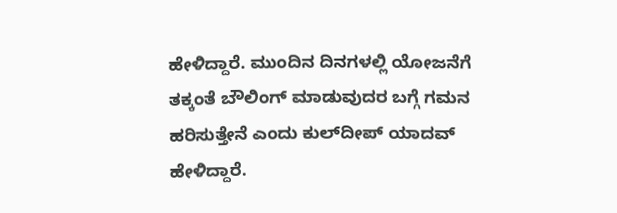ಹೇಳಿದ್ದಾರೆ. ಮುಂದಿನ ದಿನಗಳಲ್ಲಿ ಯೋಜನೆಗೆ ತಕ್ಕಂತೆ ಬೌಲಿಂಗ್ ಮಾಡುವುದರ ಬಗ್ಗೆ ಗಮನ ಹರಿಸುತ್ತೇನೆ ಎಂದು ಕುಲ್‌ದೀಪ್ ಯಾದವ್ ಹೇಳಿದ್ದಾರೆ.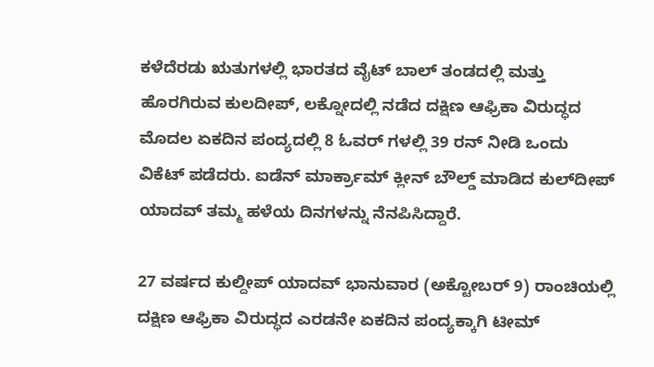ಕಳೆದೆರಡು ಋತುಗಳಲ್ಲಿ ಭಾರತದ ವೈಟ್ ಬಾಲ್ ತಂಡದಲ್ಲಿ ಮತ್ತು ಹೊರಗಿರುವ ಕುಲದೀಪ್, ಲಕ್ನೋದಲ್ಲಿ ನಡೆದ ದಕ್ಷಿಣ ಆಫ್ರಿಕಾ ವಿರುದ್ಧದ ಮೊದಲ ಏಕದಿನ ಪಂದ್ಯದಲ್ಲಿ 8 ಓವರ್ ಗಳಲ್ಲಿ 39 ರನ್ ನೀಡಿ ಒಂದು ವಿಕೆಟ್ ಪಡೆದರು. ಐಡೆನ್ ಮಾರ್ಕ್ರಾಮ್ ಕ್ಲೀನ್ ಬೌಲ್ಡ್ ಮಾಡಿದ ಕುಲ್‌ದೀಪ್ ಯಾದವ್ ತಮ್ಮ ಹಳೆಯ ದಿನಗಳನ್ನು ನೆನಪಿಸಿದ್ದಾರೆ.

27 ವರ್ಷದ ಕುಲ್ದೀಪ್ ಯಾದವ್ ಭಾನುವಾರ (ಅಕ್ಟೋಬರ್ 9) ರಾಂಚಿಯಲ್ಲಿ ದಕ್ಷಿಣ ಆಫ್ರಿಕಾ ವಿರುದ್ಧದ ಎರಡನೇ ಏಕದಿನ ಪಂದ್ಯಕ್ಕಾಗಿ ಟೀಮ್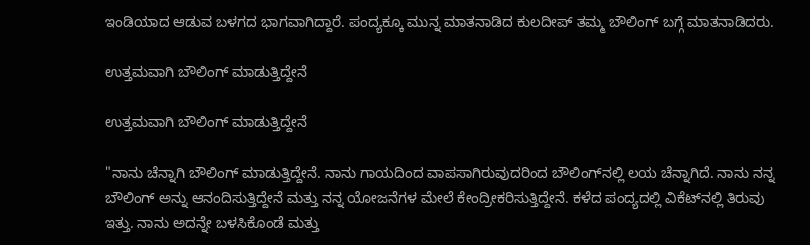ಇಂಡಿಯಾದ ಆಡುವ ಬಳಗದ ಭಾಗವಾಗಿದ್ದಾರೆ. ಪಂದ್ಯಕ್ಕೂ ಮುನ್ನ ಮಾತನಾಡಿದ ಕುಲದೀಪ್ ತಮ್ಮ ಬೌಲಿಂಗ್ ಬಗ್ಗೆ ಮಾತನಾಡಿದರು.

ಉತ್ತಮವಾಗಿ ಬೌಲಿಂಗ್ ಮಾಡುತ್ತಿದ್ದೇನೆ

ಉತ್ತಮವಾಗಿ ಬೌಲಿಂಗ್ ಮಾಡುತ್ತಿದ್ದೇನೆ

"ನಾನು ಚೆನ್ನಾಗಿ ಬೌಲಿಂಗ್ ಮಾಡುತ್ತಿದ್ದೇನೆ. ನಾನು ಗಾಯದಿಂದ ವಾಪಸಾಗಿರುವುದರಿಂದ ಬೌಲಿಂಗ್‌ನಲ್ಲಿ ಲಯ ಚೆನ್ನಾಗಿದೆ. ನಾನು ನನ್ನ ಬೌಲಿಂಗ್ ಅನ್ನು ಆನಂದಿಸುತ್ತಿದ್ದೇನೆ ಮತ್ತು ನನ್ನ ಯೋಜನೆಗಳ ಮೇಲೆ ಕೇಂದ್ರೀಕರಿಸುತ್ತಿದ್ದೇನೆ. ಕಳೆದ ಪಂದ್ಯದಲ್ಲಿ ವಿಕೆಟ್‌ನಲ್ಲಿ ತಿರುವು ಇತ್ತು. ನಾನು ಅದನ್ನೇ ಬಳಸಿಕೊಂಡೆ ಮತ್ತು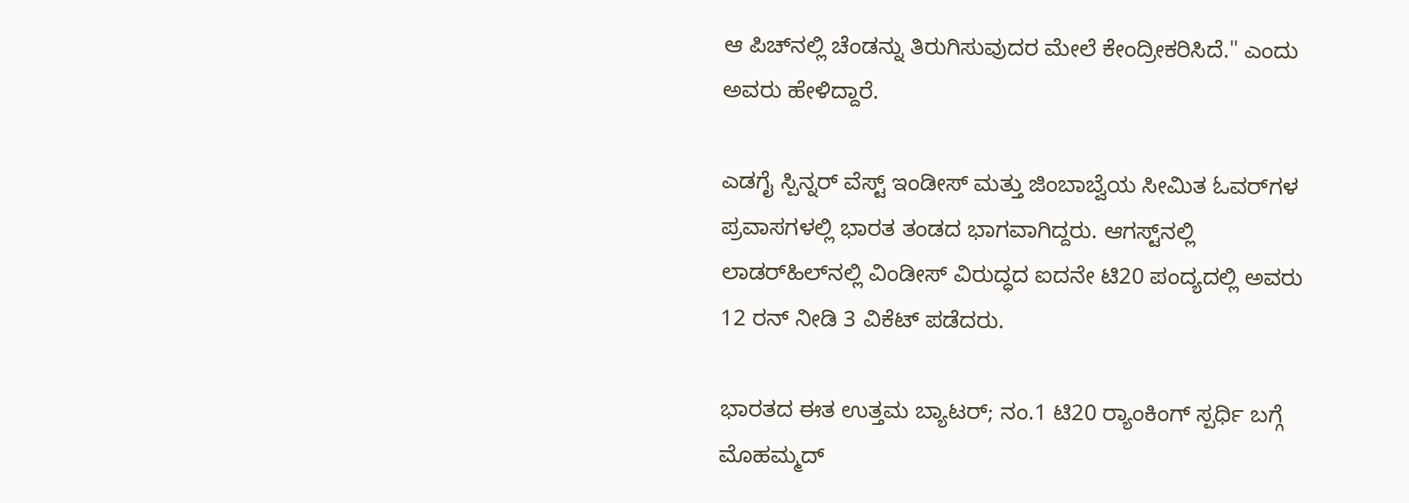ಆ ಪಿಚ್‌ನಲ್ಲಿ ಚೆಂಡನ್ನು ತಿರುಗಿಸುವುದರ ಮೇಲೆ ಕೇಂದ್ರೀಕರಿಸಿದೆ." ಎಂದು ಅವರು ಹೇಳಿದ್ದಾರೆ.

ಎಡಗೈ ಸ್ಪಿನ್ನರ್ ವೆಸ್ಟ್ ಇಂಡೀಸ್ ಮತ್ತು ಜಿಂಬಾಬ್ವೆಯ ಸೀಮಿತ ಓವರ್‌ಗಳ ಪ್ರವಾಸಗಳಲ್ಲಿ ಭಾರತ ತಂಡದ ಭಾಗವಾಗಿದ್ದರು. ಆಗಸ್ಟ್‌ನಲ್ಲಿ ಲಾಡರ್‌ಹಿಲ್‌ನಲ್ಲಿ ವಿಂಡೀಸ್ ವಿರುದ್ಧದ ಐದನೇ ಟಿ20 ಪಂದ್ಯದಲ್ಲಿ ಅವರು 12 ರನ್ ನೀಡಿ 3 ವಿಕೆಟ್ ಪಡೆದರು.

ಭಾರತದ ಈತ ಉತ್ತಮ ಬ್ಯಾಟರ್; ನಂ.1 ಟಿ20 ರ್‍ಯಾಂಕಿಂಗ್ ಸ್ಪರ್ಧಿ ಬಗ್ಗೆ ಮೊಹಮ್ಮದ್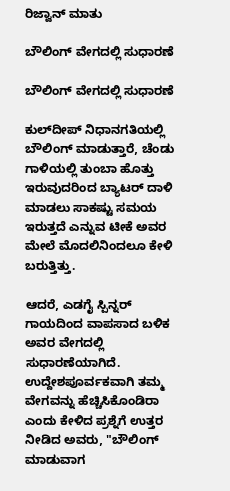ರಿಜ್ವಾನ್ ಮಾತು

ಬೌಲಿಂಗ್ ವೇಗದಲ್ಲಿ ಸುಧಾರಣೆ

ಬೌಲಿಂಗ್ ವೇಗದಲ್ಲಿ ಸುಧಾರಣೆ

ಕುಲ್‌ದೀಪ್ ನಿಧಾನಗತಿಯಲ್ಲಿ ಬೌಲಿಂಗ್ ಮಾಡುತ್ತಾರೆ, ಚೆಂಡು ಗಾಳಿಯಲ್ಲಿ ತುಂಬಾ ಹೊತ್ತು ಇರುವುದರಿಂದ ಬ್ಯಾಟರ್ ದಾಳಿ ಮಾಡಲು ಸಾಕಷ್ಟು ಸಮಯ ಇರುತ್ತದೆ ಎನ್ನುವ ಟೀಕೆ ಅವರ ಮೇಲೆ ಮೊದಲಿನಿಂದಲೂ ಕೇಳಿ ಬರುತ್ತಿತ್ತು.

ಆದರೆ, ಎಡಗೈ ಸ್ಪಿನ್ನರ್ ಗಾಯದಿಂದ ವಾಪಸಾದ ಬಳಿಕ ಅವರ ವೇಗದಲ್ಲಿ ಸುಧಾರಣೆಯಾಗಿದೆ. ಉದ್ದೇಶಪೂರ್ವಕವಾಗಿ ತಮ್ಮ ವೇಗವನ್ನು ಹೆಚ್ಚಿಸಿಕೊಂಡಿರಾ ಎಂದು ಕೇಳಿದ ಪ್ರಶ್ನೆಗೆ ಉತ್ತರ ನೀಡಿದ ಅವರು, "ಬೌಲಿಂಗ್ ಮಾಡುವಾಗ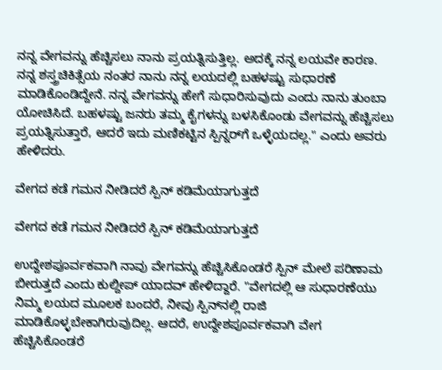ನನ್ನ ವೇಗವನ್ನು ಹೆಚ್ಚಿಸಲು ನಾನು ಪ್ರಯತ್ನಿಸುತ್ತಿಲ್ಲ. ಅದಕ್ಕೆ ನನ್ನ ಲಯವೇ ಕಾರಣ. ನನ್ನ ಶಸ್ತ್ರಚಿಕಿತ್ಸೆಯ ನಂತರ ನಾನು ನನ್ನ ಲಯದಲ್ಲಿ ಬಹಳಷ್ಟು ಸುಧಾರಣೆ ಮಾಡಿಕೊಂಡಿದ್ದೇನೆ. ನನ್ನ ವೇಗವನ್ನು ಹೇಗೆ ಸುಧಾರಿಸುವುದು ಎಂದು ನಾನು ತುಂಬಾ ಯೋಚಿಸಿದೆ. ಬಹಳಷ್ಟು ಜನರು ತಮ್ಮ ಕೈಗಳನ್ನು ಬಳಸಿಕೊಂಡು ವೇಗವನ್ನು ಹೆಚ್ಚಿಸಲು ಪ್ರಯತ್ನಿಸುತ್ತಾರೆ, ಆದರೆ ಇದು ಮಣಿಕಟ್ಟಿನ ಸ್ಪಿನ್ನರ್‌ಗೆ ಒಳ್ಳೆಯದಲ್ಲ." ಎಂದು ಅವರು ಹೇಳಿದರು.

ವೇಗದ ಕಡೆ ಗಮನ ನೀಡಿದರೆ ಸ್ಪಿನ್ ಕಡಿಮೆಯಾಗುತ್ತದೆ

ವೇಗದ ಕಡೆ ಗಮನ ನೀಡಿದರೆ ಸ್ಪಿನ್ ಕಡಿಮೆಯಾಗುತ್ತದೆ

ಉದ್ದೇಶಪೂರ್ವಕವಾಗಿ ನಾವು ವೇಗವನ್ನು ಹೆಚ್ಚಿಸಿಕೊಂಡರೆ ಸ್ಪಿನ್ ಮೇಲೆ ಪರಿಣಾಮ ಬೀರುತ್ತದೆ ಎಂದು ಕುಲ್ದೀಪ್ ಯಾದವ್ ಹೇಳಿದ್ದಾರೆ. "ವೇಗದಲ್ಲಿ ಆ ಸುಧಾರಣೆಯು ನಿಮ್ಮ ಲಯದ ಮೂಲಕ ಬಂದರೆ, ನೀವು ಸ್ಪಿನ್‌ನಲ್ಲಿ ರಾಜಿ ಮಾಡಿಕೊಳ್ಳಬೇಕಾಗಿರುವುದಿಲ್ಲ. ಆದರೆ, ಉದ್ದೇಶಪೂರ್ವಕವಾಗಿ ವೇಗ ಹೆಚ್ಚಿಸಿಕೊಂಡರೆ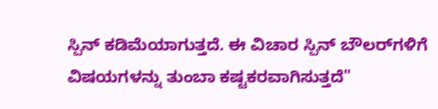ಸ್ಪಿನ್ ಕಡಿಮೆಯಾಗುತ್ತದೆ. ಈ ವಿಚಾರ ಸ್ಪಿನ್ ಬೌಲರ್‌ಗಳಿಗೆ ವಿಷಯಗಳನ್ನು ತುಂಬಾ ಕಷ್ಟಕರವಾಗಿಸುತ್ತದೆ"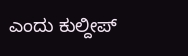ಎಂದು ಕುಲ್ದೀಪ್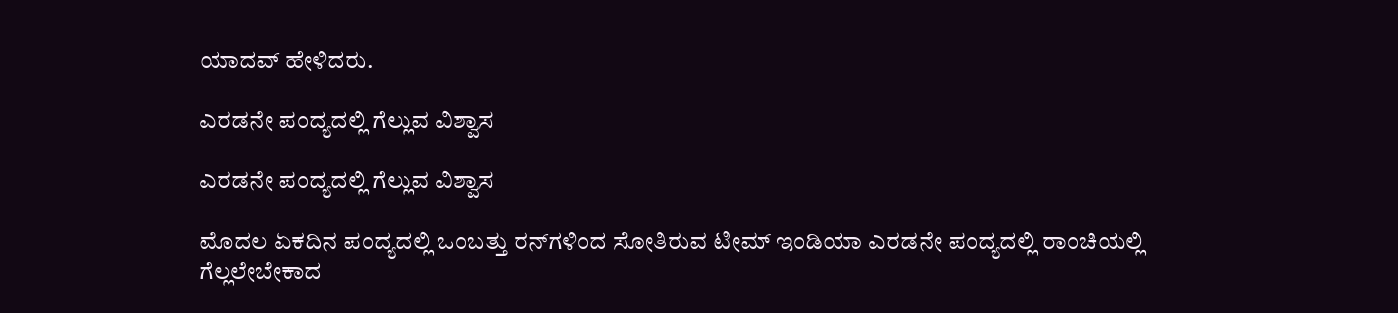ಯಾದವ್ ಹೇಳಿದರು.

ಎರಡನೇ ಪಂದ್ಯದಲ್ಲಿ ಗೆಲ್ಲುವ ವಿಶ್ವಾಸ

ಎರಡನೇ ಪಂದ್ಯದಲ್ಲಿ ಗೆಲ್ಲುವ ವಿಶ್ವಾಸ

ಮೊದಲ ಏಕದಿನ ಪಂದ್ಯದಲ್ಲಿ ಒಂಬತ್ತು ರನ್‌ಗಳಿಂದ ಸೋತಿರುವ ಟೀಮ್ ಇಂಡಿಯಾ ಎರಡನೇ ಪಂದ್ಯದಲ್ಲಿ ರಾಂಚಿಯಲ್ಲಿ ಗೆಲ್ಲಲೇಬೇಕಾದ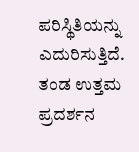ಪರಿಸ್ಥಿತಿಯನ್ನು ಎದುರಿಸುತ್ತಿದೆ. ತಂಡ ಉತ್ತಮ ಪ್ರದರ್ಶನ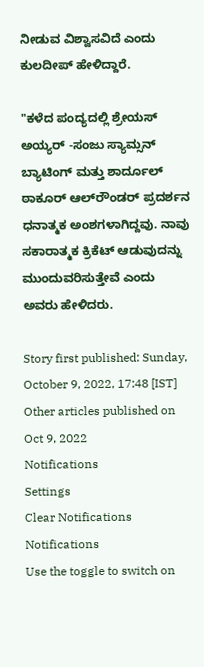ನೀಡುವ ವಿಶ್ವಾಸವಿದೆ ಎಂದು ಕುಲದೀಪ್ ಹೇಳಿದ್ದಾರೆ.

"ಕಳೆದ ಪಂದ್ಯದಲ್ಲಿ ಶ್ರೇಯಸ್ ಅಯ್ಯರ್ -ಸಂಜು ಸ್ಯಾಮ್ಸನ್ ಬ್ಯಾಟಿಂಗ್ ಮತ್ತು ಶಾರ್ದೂಲ್ ಠಾಕೂರ್ ಆಲ್‌ರೌಂಡರ್ ಪ್ರದರ್ಶನ ಧನಾತ್ಮಕ ಅಂಶಗಳಾಗಿದ್ದವು. ನಾವು ಸಕಾರಾತ್ಮಕ ಕ್ರಿಕೆಟ್ ಆಡುವುದನ್ನು ಮುಂದುವರಿಸುತ್ತೇವೆ ಎಂದು ಅವರು ಹೇಳಿದರು.

Story first published: Sunday, October 9, 2022, 17:48 [IST]
Other articles published on Oct 9, 2022
Notifications
Settings
Clear Notifications
Notifications
Use the toggle to switch on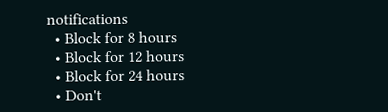notifications
  • Block for 8 hours
  • Block for 12 hours
  • Block for 24 hours
  • Don't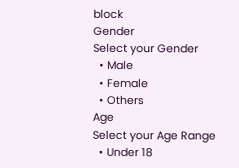block
Gender
Select your Gender
  • Male
  • Female
  • Others
Age
Select your Age Range
  • Under 18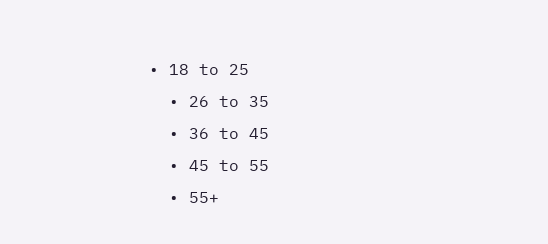• 18 to 25
  • 26 to 35
  • 36 to 45
  • 45 to 55
  • 55+